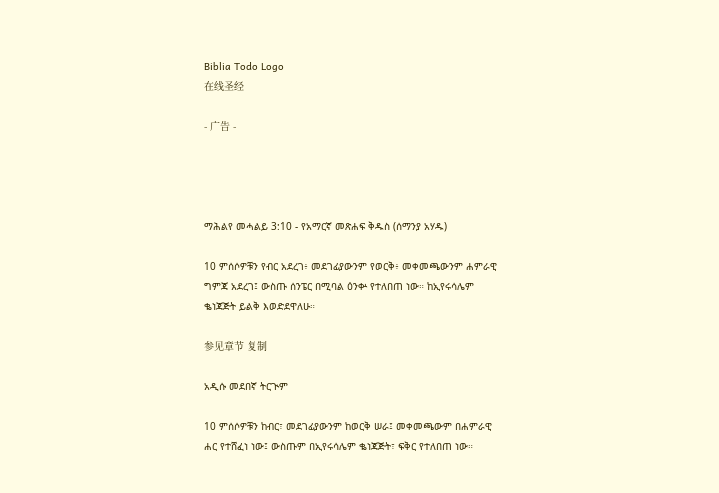Biblia Todo Logo
在线圣经

- 广告 -




ማሕልየ መሓልይ 3:10 - የአማርኛ መጽሐፍ ቅዱስ (ሰማንያ አሃዱ)

10 ምሰሶዎቹን የብር አደረገ፥ መደገፊያውንም የወርቅ፥ መቀመጫውንም ሐምራዊ ግምጃ አደረገ፤ ውስጡ ሰንፔር በሚባል ዕንቍ የተለበጠ ነው። ከኢየሩሳሌም ቈነጃጅት ይልቅ እወድደዋለሁ።

参见章节 复制

አዲሱ መደበኛ ትርጒም

10 ምሰሶዎቹን ከብር፣ መደገፊያውንም ከወርቅ ሠራ፤ መቀመጫውም በሐምራዊ ሐር የተሸፈነ ነው፤ ውስጡም በኢየሩሳሌም ቈነጃጅት፣ ፍቅር የተለበጠ ነው።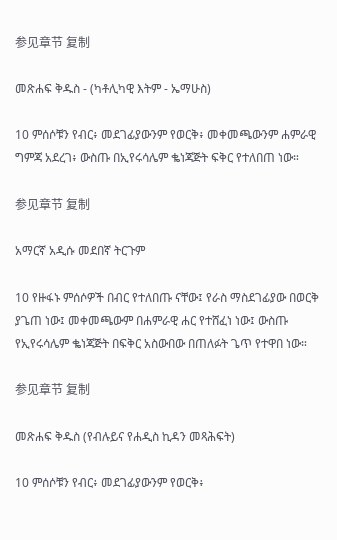参见章节 复制

መጽሐፍ ቅዱስ - (ካቶሊካዊ እትም - ኤማሁስ)

10 ምሰሶቹን የብር፥ መደገፊያውንም የወርቅ፥ መቀመጫውንም ሐምራዊ ግምጃ አደረገ፥ ውስጡ በኢየሩሳሌም ቈነጃጅት ፍቅር የተለበጠ ነው።

参见章节 复制

አማርኛ አዲሱ መደበኛ ትርጉም

10 የዙፋኑ ምሰሶዎች በብር የተለበጡ ናቸው፤ የራስ ማስደገፊያው በወርቅ ያጌጠ ነው፤ መቀመጫውም በሐምራዊ ሐር የተሸፈነ ነው፤ ውስጡ የኢየሩሳሌም ቈነጃጅት በፍቅር አስውበው በጠለፉት ጌጥ የተዋበ ነው።

参见章节 复制

መጽሐፍ ቅዱስ (የብሉይና የሐዲስ ኪዳን መጻሕፍት)

10 ምሰሶቹን የብር፥ መደገፊያውንም የወርቅ፥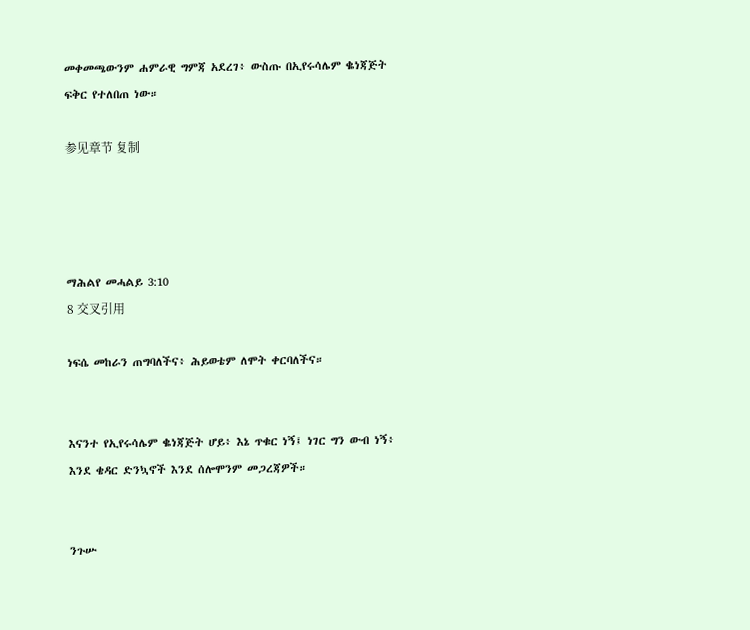መቀመጫውንም ሐምራዊ ግምጃ አደረገ፥ ውስጡ በኢየሩሳሌም ቈነጃጅት ፍቅር የተለበጠ ነው።

参见章节 复制




ማሕልየ መሓልይ 3:10
8 交叉引用

ነፍሴ መከራን ጠግባለችና፥ ሕይወቴም ለሞት ቀርባለችና።


እናንተ የኢየሩሳሌም ቈነጃጅት ሆይ፥ እኔ ጥቁር ነኝ፤ ነገር ግን ውብ ነኝ፥ እንደ ቄዳር ድንኳኖች እንደ ሰሎሞንም መጋረጃዎች።


ንጉሡ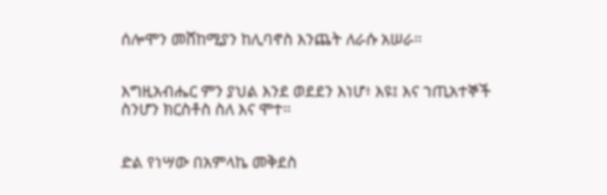ሰሎሞን መሸከሚያን ከሊባኖስ እንጨት ለራሱ አሠራ።


እግዚአብሔር ምን ያህል እንደ ወደደን እነሆ፥ እዩ፤ እና ኀጢአተኞች ስንሆን ክርስቶስ ስለ እና ሞተ።


ድል የነሣው በአምላኬ መቅደስ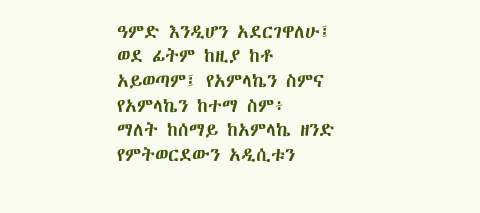ዓምድ እንዲሆን አደርገዋለሁ፤ ወደ ፊትም ከዚያ ከቶ አይወጣም፤ የአምላኬን ስምና የአምላኬን ከተማ ስም፥ ማለት ከሰማይ ከአምላኬ ዘንድ የምትወርደውን አዲሲቱን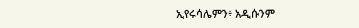ኢየሩሳሌምን፥ አዲሱንም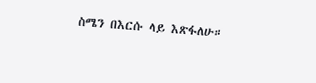ስሜን በእርሱ ላይ እጽፋለሁ።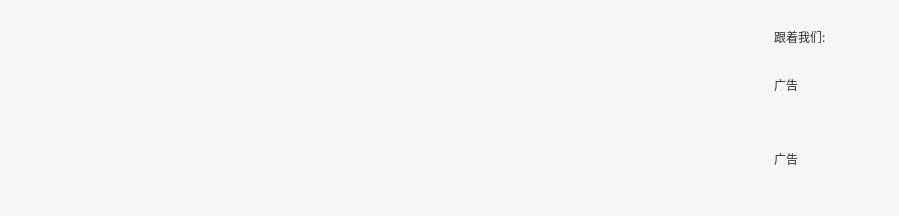跟着我们:

广告


广告